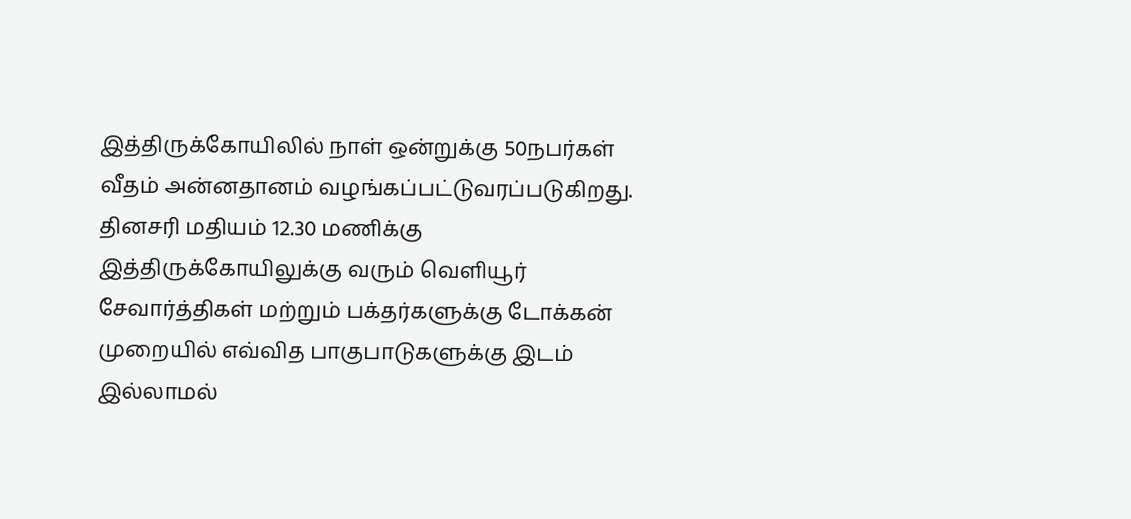இத்திருக்கோயிலில் நாள் ஒன்றுக்கு 50நபர்கள் வீதம் அன்னதானம் வழங்கப்பட்டுவரப்படுகிறது. தினசரி மதியம் 12.30 மணிக்கு இத்திருக்கோயிலுக்கு வரும் வெளியூர் சேவார்த்திகள் மற்றும் பக்தர்களுக்கு டோக்கன் முறையில் எவ்வித பாகுபாடுகளுக்கு இடம் இல்லாமல்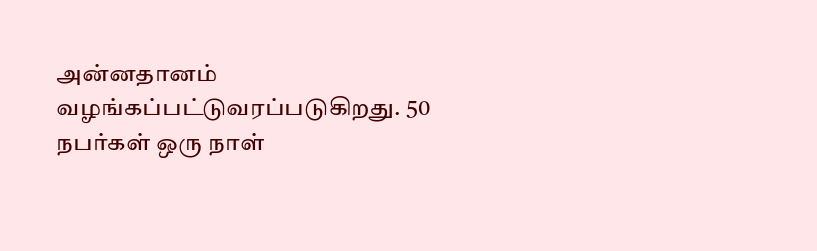அன்னதானம் வழங்கப்பட்டுவரப்படுகிறது. 50 நபர்கள் ஒரு நாள்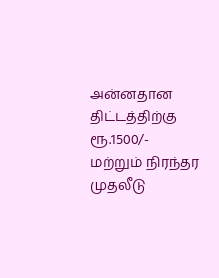அன்னதான திட்டத்திற்கு ரூ.1500/- மற்றும் நிரந்தர முதலீடு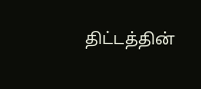திட்டத்தின்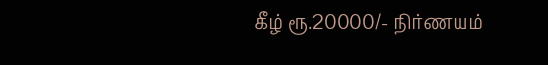கீழ் ரூ.20000/- நிர்ணயம்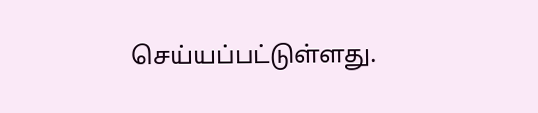செய்யப்பட்டுள்ளது.